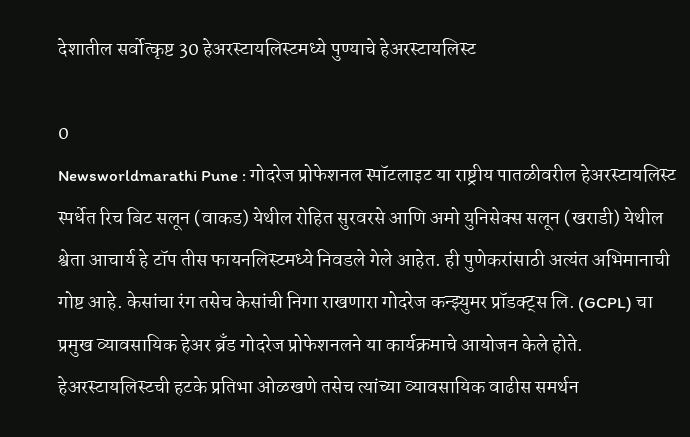देशातील सर्वोत्कृष्ट 30 हेअरस्टायलिस्टमध्ये पुण्याचे हेअरस्टायलिस्ट

0
Newsworldmarathi Pune : गोदरेज प्रोफेशनल स्पॉटलाइट या राष्ट्रीय पातळीवरील हेअरस्टायलिस्ट स्पर्धेत रिच बिट सलून (वाकड) येथील रोहित सुरवरसे आणि अमो युनिसेक्स सलून (खराडी) येथील श्वेता आचार्य हे टॉप तीस फायनलिस्टमध्ये निवडले गेले आहेत. ही पुणेकरांसाठी अत्यंत अभिमानाची गोष्ट आहे. केसांचा रंग तसेच केसांची निगा राखणारा गोदरेज कन्झ्युमर प्रॉडक्ट्स लि. (GCPL) चा प्रमुख व्यावसायिक हेअर ब्रँड गोदरेज प्रोफेशनलने या कार्यक्रमाचे आयोजन केले होते. हेअरस्टायलिस्टची हटके प्रतिभा ओळखणे तसेच त्यांच्या व्यावसायिक वाढीस समर्थन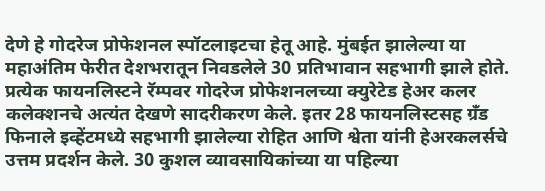देणे हे गोदरेज प्रोफेशनल स्पॉटलाइटचा हेतू आहे. मुंबईत झालेल्या या महाअंतिम फेरीत देशभरातून निवडलेले 30 प्रतिभावान सहभागी झाले होते. प्रत्येक फायनलिस्टने रॅम्पवर गोदरेज प्रोफेशनलच्या क्युरेटेड हेअर कलर कलेक्शनचे अत्यंत देखणे सादरीकरण केले. इतर 28 फायनलिस्टसह ग्रँड फिनाले इव्हेंटमध्ये सहभागी झालेल्या रोहित आणि श्वेता यांनी हेअरकलर्सचे उत्तम प्रदर्शन केले. 30 कुशल व्यावसायिकांच्या या पहिल्या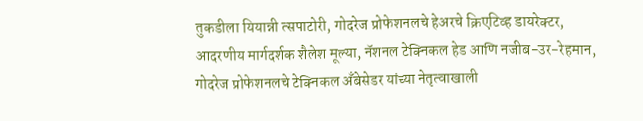तुकडीला यियान्नी त्सपाटोरी, गोदरेज प्रोफेशनलचे हेअरचे क्रिएटिव्ह डायरेक्टर, आदरणीय मार्गदर्शक शैलेश मूल्या, नॅशनल टेक्निकल हेड आणि नजीब-उर-रेहमान, गोदरेज प्रोफेशनलचे टेक्निकल अँबेसेडर यांच्या नेतृत्वाखाली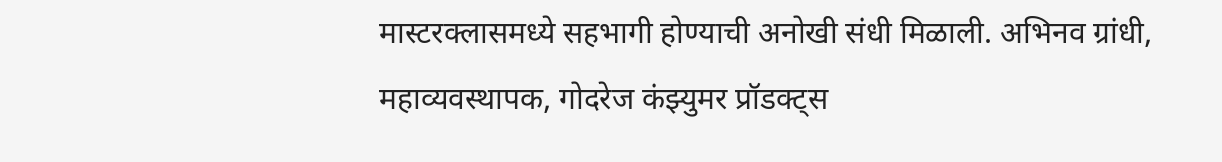मास्टरक्लासमध्ये सहभागी होण्याची अनोखी संधी मिळाली. अभिनव ग्रांधी, महाव्यवस्थापक, गोदरेज कंझ्युमर प्रॉडक्ट्स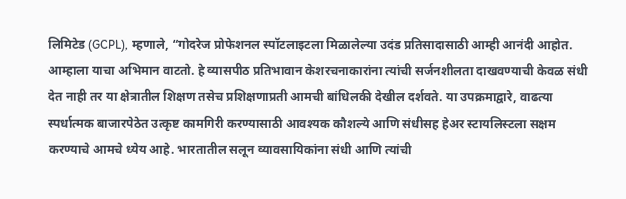लिमिटेड (GCPL), म्हणाले, “गोदरेज प्रोफेशनल स्पॉटलाइटला मिळालेल्या उदंड प्रतिसादासाठी आम्ही आनंदी आहोत. आम्हाला याचा अभिमान वाटतो. हे व्यासपीठ प्रतिभावान केशरचनाकारांना त्यांची सर्जनशीलता दाखवण्याची केवळ संधी देत नाही तर या क्षेत्रातील शिक्षण तसेच प्रशिक्षणाप्रती आमची बांधिलकी देखील दर्शवते. या उपक्रमाद्वारे, वाढत्या स्पर्धात्मक बाजारपेठेत उत्कृष्ट कामगिरी करण्यासाठी आवश्यक कौशल्ये आणि संधीसह हेअर स्टायलिस्टला सक्षम करण्याचे आमचे ध्येय आहे. भारतातील सलून व्यावसायिकांना संधी आणि त्यांची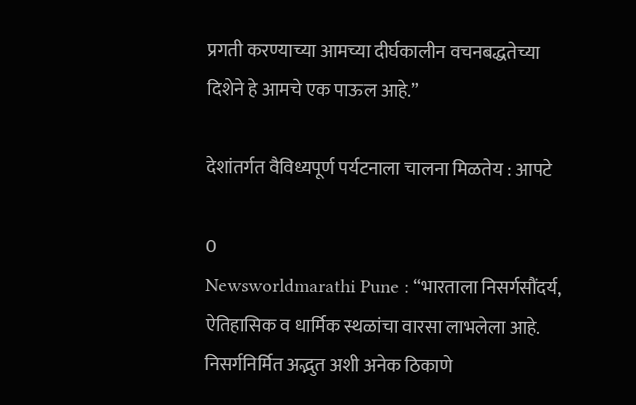प्रगती करण्याच्या आमच्या दीर्घकालीन वचनबद्धतेच्या दिशेने हे आमचे एक पाऊल आहे.”

देशांतर्गत वैविध्यपूर्ण पर्यटनाला चालना मिळतेय : आपटे

0
Newsworldmarathi Pune : “भारताला निसर्गसौंदर्य, ऐतिहासिक व धार्मिक स्थळांचा वारसा लाभलेला आहे. निसर्गनिर्मित अद्भुत अशी अनेक ठिकाणे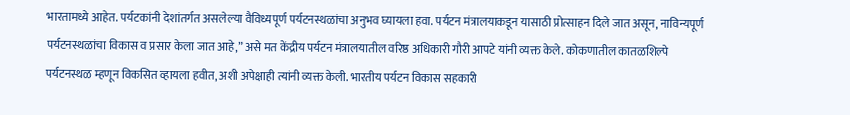भारतामध्ये आहेत. पर्यटकांनी देशांतर्गत असलेल्या वैविध्यपूर्ण पर्यटनस्थळांचा अनुभव घ्यायला हवा. पर्यटन मंत्रालयाकडून यासाठी प्रोत्साहन दिले जात असून, नाविन्यपूर्ण पर्यटनस्थळांचा विकास व प्रसार केला जात आहे,” असे मत केंद्रीय पर्यटन मंत्रालयातील वरिष्ठ अधिकारी गौरी आपटे यांनी व्यक्त केले. कोकणातील कातळशिल्पे पर्यटनस्थळ म्हणून विकसित व्हायला हवीत, अशी अपेक्षाही त्यांनी व्यक्त केली. भारतीय पर्यटन विकास सहकारी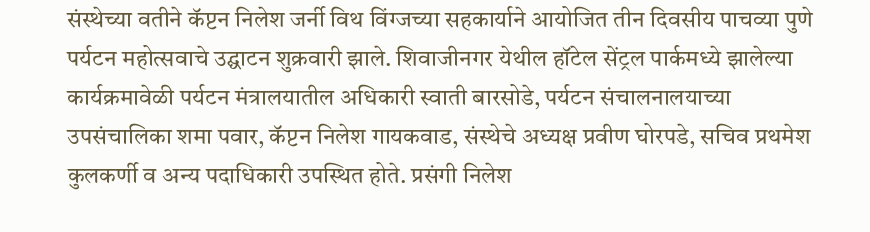संस्थेच्या वतीने कॅप्टन निलेश जर्नी विथ विंग्जच्या सहकार्याने आयोजित तीन दिवसीय पाचव्या पुणे पर्यटन महोत्सवाचे उद्घाटन शुक्रवारी झाले. शिवाजीनगर येथील हॉटेल सेंट्रल पार्कमध्ये झालेल्या कार्यक्रमावेळी पर्यटन मंत्रालयातील अधिकारी स्वाती बारसोडे, पर्यटन संचालनालयाच्या उपसंचालिका शमा पवार, कॅप्टन निलेश गायकवाड, संस्थेचे अध्यक्ष प्रवीण घोरपडे, सचिव प्रथमेश कुलकर्णी व अन्य पदाधिकारी उपस्थित होते. प्रसंगी निलेश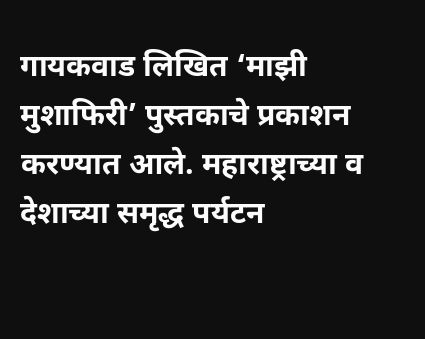गायकवाड लिखित ‘माझी मुशाफिरी’ पुस्तकाचे प्रकाशन करण्यात आले. महाराष्ट्राच्या व देशाच्या समृद्ध पर्यटन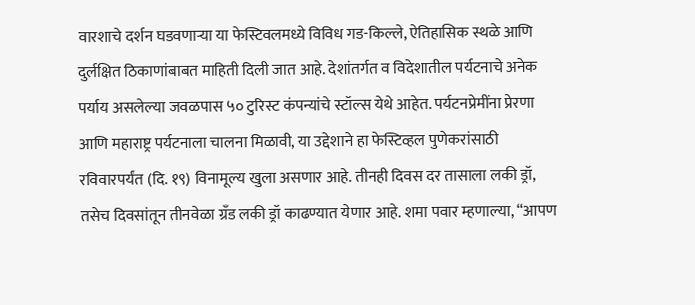वारशाचे दर्शन घडवणाऱ्या या फेस्टिवलमध्ये विविध गड-किल्ले, ऐतिहासिक स्थळे आणि दुर्लक्षित ठिकाणांबाबत माहिती दिली जात आहे. देशांतर्गत व विदेशातील पर्यटनाचे अनेक पर्याय असलेल्या जवळपास ५० टुरिस्ट कंपन्यांचे स्टॉल्स येथे आहेत. पर्यटनप्रेमींना प्रेरणा आणि महाराष्ट्र पर्यटनाला चालना मिळावी, या उद्देशाने हा फेस्टिव्हल पुणेकरांसाठी रविवारपर्यंत (दि. १९) विनामूल्य खुला असणार आहे. तीनही दिवस दर तासाला लकी ड्रॉ, तसेच दिवसांतून तीनवेळा ग्रँड लकी ड्रॉ काढण्यात येणार आहे. शमा पवार म्हणाल्या, “आपण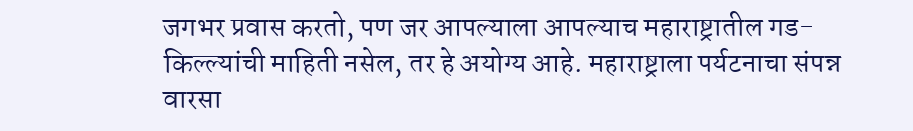जगभर प्रवास करतो, पण जर आपल्याला आपल्याच महाराष्ट्रातील गड-किल्ल्यांची माहिती नसेल, तर हे अयोग्य आहे. महाराष्ट्राला पर्यटनाचा संपन्न वारसा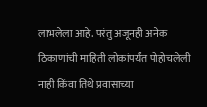लाभलेला आहे. परंतु अजूनही अनेक ठिकाणांची माहिती लोकांपर्यंत पोहोचलेली नाही किंवा तिथे प्रवासाच्या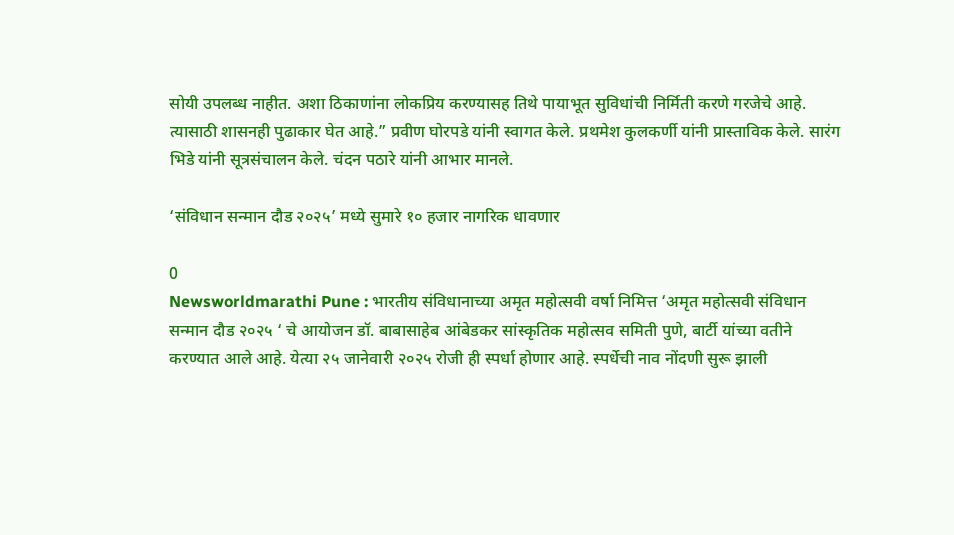सोयी उपलब्ध नाहीत. अशा ठिकाणांना लोकप्रिय करण्यासह तिथे पायाभूत सुविधांची निर्मिती करणे गरजेचे आहे. त्यासाठी शासनही पुढाकार घेत आहे.” प्रवीण घोरपडे यांनी स्वागत केले. प्रथमेश कुलकर्णी यांनी प्रास्ताविक केले. सारंग भिडे यांनी सूत्रसंचालन केले. चंदन पठारे यांनी आभार मानले.

‘संविधान सन्मान दौड २०२५’ मध्ये सुमारे १० हजार नागरिक धावणार

0
Newsworldmarathi Pune : भारतीय संविधानाच्या अमृत महोत्सवी वर्षा निमित्त ‘अमृत महोत्सवी संविधान सन्मान दौड २०२५ ‘ चे आयोजन डॉ. बाबासाहेब आंबेडकर सांस्कृतिक महोत्सव समिती पुणे, बार्टी यांच्या वतीने करण्यात आले आहे. येत्या २५ जानेवारी २०२५ रोजी ही स्पर्धा होणार आहे. स्पर्धेची नाव नोंदणी सुरू झाली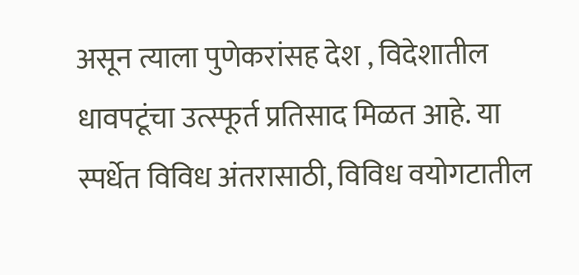असून त्याला पुणेकरांसह देश , विदेशातील धावपटूंचा उत्स्फूर्त प्रतिसाद मिळत आहे. या स्पर्धेत विविध अंतरासाठी, विविध वयोगटातील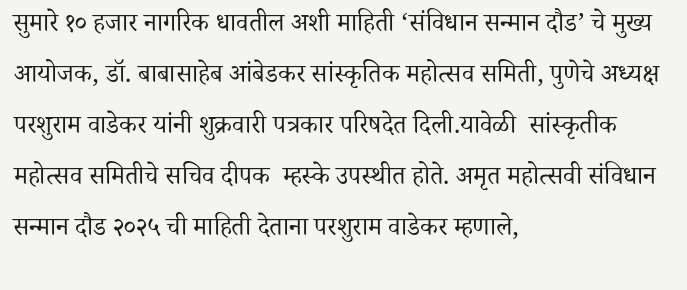सुमारे १० हजार नागरिक धावतील अशी माहिती ‘संविधान सन्मान दौड’ चे मुख्य आयोजक, डॉ. बाबासाहेब आंबेडकर सांस्कृतिक महोत्सव समिती, पुणेचे अध्यक्ष परशुराम वाडेकर यांनी शुक्रवारी पत्रकार परिषदेत दिली.यावेळी  सांस्कृतीक महोत्सव समितीचे सचिव दीपक  म्हस्के उपस्थीत होते. अमृत महोत्सवी संविधान सन्मान दौड २०२५ ची माहिती देताना परशुराम वाडेकर म्हणाले,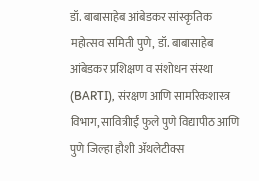डॉ. बाबासाहेब आंबेडकर सांस्कृतिक महोत्सव समिती पुणे, डॉ. बाबासाहेब आंबेडकर प्रशिक्षण व संशोधन संस्था (BARTI), संरक्षण आणि सामरिकशास्त्र विभाग, सावित्रीाईं फुले पुणे विद्यापीठ आणि पुणे जिल्हा हौशी ॲथलेटीक्स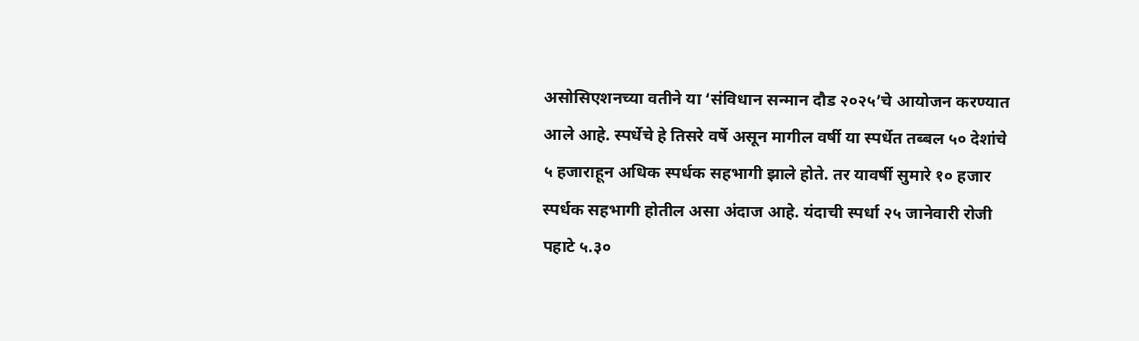असोसिएशनच्या वतीने या ‘संविधान सन्मान दौड २०२५’चे आयोजन करण्यात आले आहे. स्पर्धेचे हे तिसरे वर्षे असून मागील वर्षी या स्पर्धेत तब्बल ५० देशांचे ५ हजाराहून अधिक स्पर्धक सहभागी झाले होते. तर यावर्षी सुमारे १० हजार स्पर्धक सहभागी होतील असा अंदाज आहे. यंदाची स्पर्धा २५ जानेवारी रोजी पहाटे ५.३०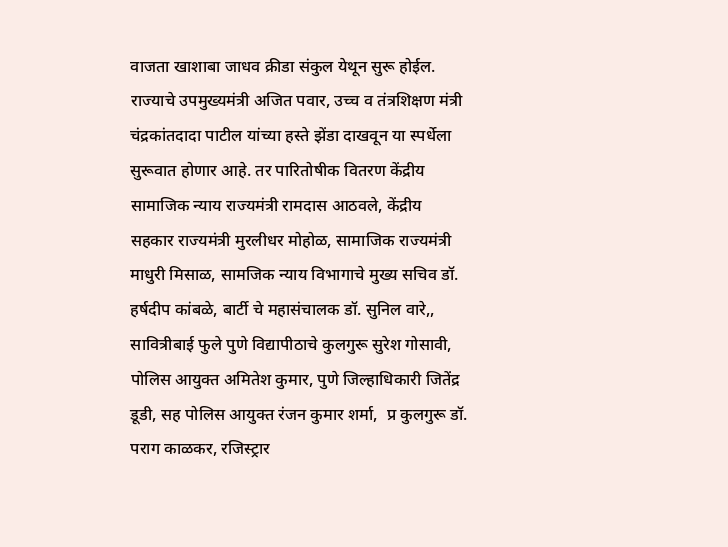वाजता खाशाबा जाधव क्रीडा संकुल येथून सुरू होईल. राज्याचे उपमुख्यमंत्री अजित पवार, उच्च व तंत्रशिक्षण मंत्री चंद्रकांतदादा पाटील यांच्या हस्ते झेंडा दाखवून या स्पर्धेला सुरूवात होणार आहे. तर पारितोषीक वितरण केंद्रीय सामाजिक न्याय राज्यमंत्री रामदास आठवले, केंद्रीय सहकार राज्यमंत्री मुरलीधर मोहोळ, सामाजिक राज्यमंत्री माधुरी मिसाळ, सामजिक न्याय विभागाचे मुख्य सचिव डॉ. हर्षदीप कांबळे, बार्टी चे महासंचालक डॉ. सुनिल वारे,, सावित्रीबाई फुले पुणे विद्यापीठाचे कुलगुरू सुरेश गोसावी,  पोलिस आयुक्त अमितेश कुमार, पुणे जिल्हाधिकारी जितेंद्र डूडी, सह पोलिस आयुक्त रंजन कुमार शर्मा,  प्र कुलगुरू डॉ. पराग काळकर, रजिस्ट्रार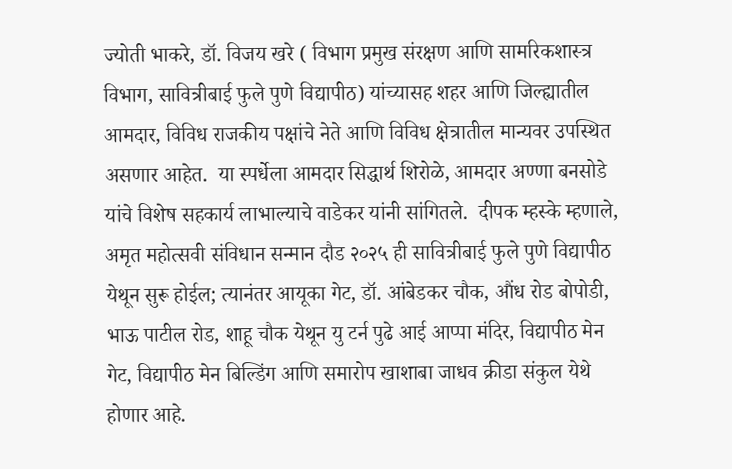ज्योती भाकरे, डॉ. विजय खरे ( विभाग प्रमुख संरक्षण आणि सामरिकशास्त्र विभाग, सावित्रीबाई फुले पुणे विद्यापीठ) यांच्यासह शहर आणि जिल्ह्यातील आमदार, विविध राजकीय पक्षांचे नेते आणि विविध क्षेत्रातील मान्यवर उपस्थित असणार आहेत.  या स्पर्धेला आमदार सिद्धार्थ शिरोळे, आमदार अण्णा बनसोडे यांचे विशेष सहकार्य लाभाल्याचे वाडेकर यांनी सांगितले.  दीपक म्हस्के म्हणाले, अमृत महोत्सवी संविधान सन्मान दौड २०२५ ही सावित्रीबाई फुले पुणे विद्यापीठ येथून सुरू होईल; त्यानंतर आयूका गेट, डॉ. आंबेडकर चौक, औंध रोड बोपोडी, भाऊ पाटील रोड, शाहू चौक येथून यु टर्न पुढे आई आप्पा मंदिर, विद्यापीठ मेन गेट, विद्यापीठ मेन बिल्डिंग आणि समारोप खाशाबा जाधव क्रीडा संकुल येथे होणार आहे.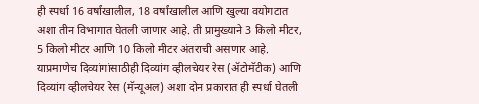ही स्पर्धा 16 वर्षांखालील, 18 वर्षांखालील आणि खुल्या वयोगटात अशा तीन विभागात घेतली जाणार आहे. ती प्रामुख्याने 3 किलो मीटर, 5 किलो मीटर आणि 10 किलो मीटर अंतराची असणार आहे. याप्रमाणेच दिव्यांगांसाठीही दिव्यांग व्हीलचेयर रेस (ॲटोमॅटीक) आणि दिव्यांग व्हीलचेयर रेस (मॅन्यूअल) अशा दोन प्रकारात ही स्पर्धा घेतली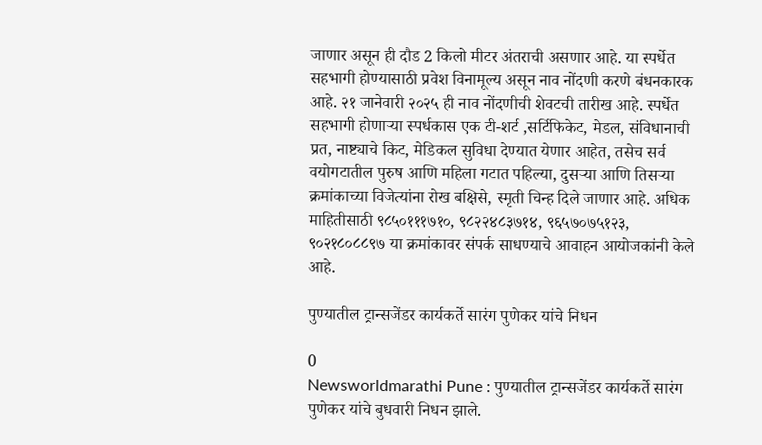जाणार असून ही दौड 2 किलो मीटर अंतराची असणार आहे. या स्पर्धेत सहभागी होण्यासाठी प्रवेश विनामूल्य असून नाव नोंदणी करणे बंधनकारक आहे. २१ जानेवारी २०२५ ही नाव नोंदणीची शेवटची तारीख आहे. स्पर्धेत सहभागी होणाऱ्या स्पर्धकास एक टी-शर्ट ,सर्टिफिकेट, मेडल, संविधानाची प्रत, नाष्ट्याचे किट, मेडिकल सुविधा देण्यात येणार आहेत, तसेच सर्व वयोगटातील पुरुष आणि महिला गटात पहिल्या, दुसऱ्या आणि तिसऱ्या क्रमांकाच्या विजेत्यांना रोख बक्षिसे, स्मृती चिन्ह दिले जाणार आहे. अधिक माहितीसाठी ९८५०१११७१०, ९८२२४८३७१४, ९६५७०७५१२३, ९०२१८०८८९७ या क्रमांकावर संपर्क साधण्याचे आवाहन आयोजकांनी केले आहे.

पुण्यातील ट्रान्सजेंडर कार्यकर्ते सारंग पुणेकर यांचे निधन

0
Newsworldmarathi Pune : पुण्यातील ट्रान्सजेंडर कार्यकर्ते सारंग पुणेकर यांचे बुधवारी निधन झाले.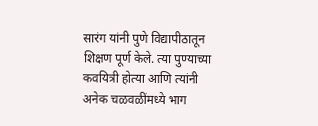सारंग यांनी पुणे विद्यापीठातून शिक्षण पूर्ण केले. त्या पुण्याच्या कवयित्री होत्या आणि त्यांनी अनेक चळवळींमध्ये भाग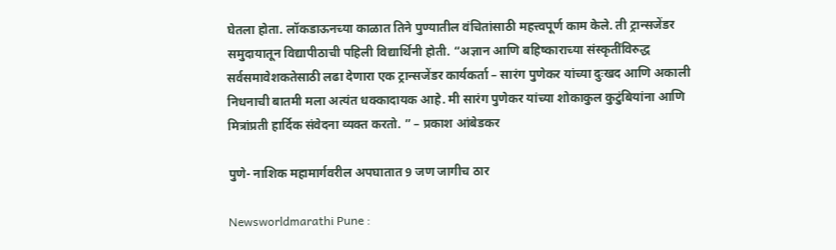घेतला होता. लॉकडाऊनच्या काळात तिने पुण्यातील वंचितांसाठी महत्त्वपूर्ण काम केले. ती ट्रान्सजेंडर समुदायातून विद्यापीठाची पहिली विद्यार्थिनी होती. “अज्ञान आणि बहिष्काराच्या संस्कृतींविरुद्ध सर्वसमावेशकतेसाठी लढा देणारा एक ट्रान्सजेंडर कार्यकर्ता – सारंग पुणेकर यांच्या दुःखद आणि अकाली निधनाची बातमी मला अत्यंत धक्कादायक आहे. मी सारंग पुणेकर यांच्या शोकाकुल कुटुंबियांना आणि मित्रांप्रती हार्दिक संवेदना व्यक्त करतो. ” – प्रकाश आंबेडकर

पुणे- नाशिक महामार्गवरील अपघातात 9 जण जागीच ठार

Newsworldmarathi Pune :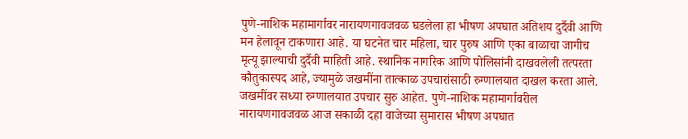पुणे-नाशिक महामार्गावर नारायणगावजवळ घडलेला हा भीषण अपघात अतिशय दुर्दैवी आणि मन हेलावून टाकणारा आहे. या घटनेत चार महिला, चार पुरुष आणि एका बाळाचा जागीच मृत्यू झाल्याची दुर्दैवी माहिती आहे. स्थानिक नागरिक आणि पोलिसांनी दाखवलेली तत्परता कौतुकास्पद आहे, ज्यामुळे जखमींना तात्काळ उपचारांसाठी रुग्णालयात दाखल करता आले. जखमींवर सध्या रुग्णालयात उपचार सुरु आहेत. पुणे-नाशिक महामार्गावरील नारायणगावजवळ आज सकाळी दहा वाजेच्या सुमारास भीषण अपघात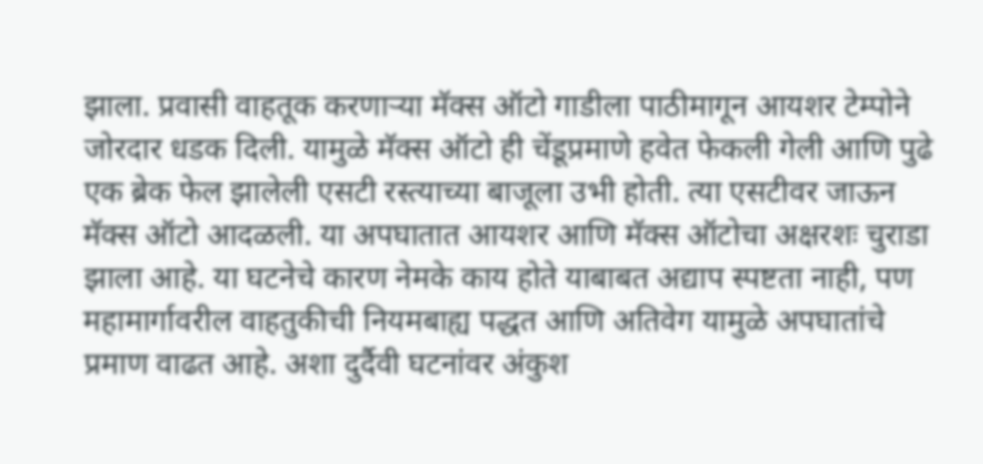झाला. प्रवासी वाहतूक करणाऱ्या मॅक्स ऑटो गाडीला पाठीमागून आयशर टेम्पोने जोरदार धडक दिली. यामुळे मॅक्स ऑटो ही चेंडूप्रमाणे हवेत फेकली गेली आणि पुढे एक ब्रेक फेल झालेली एसटी रस्त्याच्या बाजूला उभी होती. त्या एसटीवर जाऊन मॅक्स ऑटो आदळली. या अपघातात आयशर आणि मॅक्स ऑटोचा अक्षरशः चुराडा झाला आहे. या घटनेचे कारण नेमके काय होते याबाबत अद्याप स्पष्टता नाही, पण महामार्गावरील वाहतुकीची नियमबाह्य पद्धत आणि अतिवेग यामुळे अपघातांचे प्रमाण वाढत आहे. अशा दुर्दैवी घटनांवर अंकुश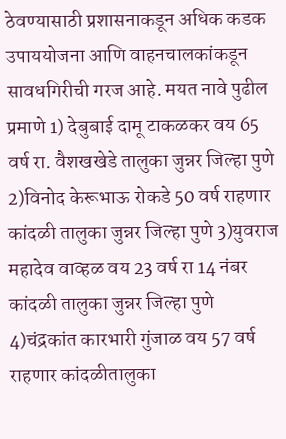ठेवण्यासाठी प्रशासनाकडून अधिक कडक उपाययोजना आणि वाहनचालकांकडून सावधगिरीची गरज आहे. मयत नावे पुढील प्रमाणे 1) देबुबाई दामू टाकळकर वय 65 वर्ष रा. वैशखखेडे तालुका जुन्नर जिल्हा पुणे 2)विनोद केरूभाऊ रोकडे 50 वर्ष राहणार कांदळी तालुका जुन्नर जिल्हा पुणे 3)युवराज महादेव वाव्हळ वय 23 वर्ष रा 14 नंबर कांदळी तालुका जुन्नर जिल्हा पुणे 4)चंद्रकांत कारभारी गुंजाळ वय 57 वर्ष राहणार कांदळीतालुका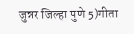जुन्नर जिल्हा पुणे 5)गीता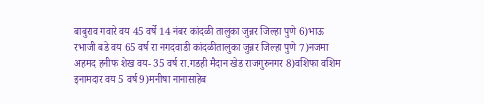बाबुराव गवारे वय 45 वर्षे 14 नंबर कांदळी तालुका जुन्नर जिल्हा पुणे 6)भाऊ रभाजी बडे वय 65 वर्ष रा नगदवाडी कांदळीतालुका जुन्नर जिल्हा पुणे 7)नजमा अहमद हनीफ शेख वय- 35 वर्ष रा.गडही मैदान खेड राजगुरुनगर 8)वशिफा वशिम इनामदार वय 5 वर्ष 9)मनीषा नानासाहेब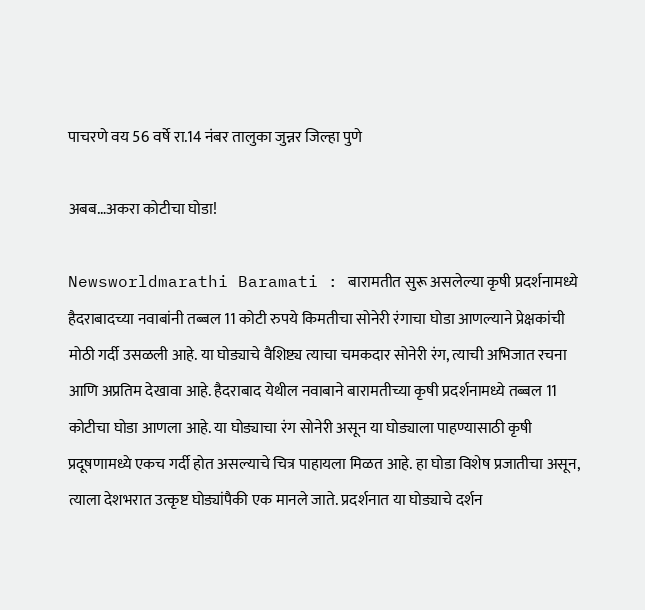पाचरणे वय 56 वर्षे रा.14 नंबर तालुका जुन्नर जिल्हा पुणे

अबब…अकरा कोटीचा घोडा!

Newsworldmarathi Baramati : बारामतीत सुरू असलेल्या कृषी प्रदर्शनामध्ये हैदराबादच्या नवाबांनी तब्बल 11 कोटी रुपये किमतीचा सोनेरी रंगाचा घोडा आणल्याने प्रेक्षकांची मोठी गर्दी उसळली आहे. या घोड्याचे वैशिष्ट्य त्याचा चमकदार सोनेरी रंग, त्याची अभिजात रचना आणि अप्रतिम देखावा आहे. हैदराबाद येथील नवाबाने बारामतीच्या कृषी प्रदर्शनामध्ये तब्बल 11 कोटीचा घोडा आणला आहे. या घोड्याचा रंग सोनेरी असून या घोड्याला पाहण्यासाठी कृषी प्रदूषणामध्ये एकच गर्दी होत असल्याचे चित्र पाहायला मिळत आहे. हा घोडा विशेष प्रजातीचा असून, त्याला देशभरात उत्कृष्ट घोड्यांपैकी एक मानले जाते. प्रदर्शनात या घोड्याचे दर्शन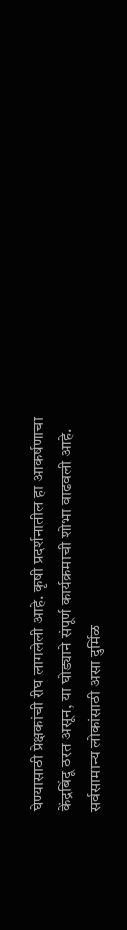घेण्यासाठी प्रेक्षकांची रीघ लागलेली आहे. कृषी प्रदर्शनातील हा आकर्षणाचा केंद्रबिंदू ठरत असून, या घोड्याने संपूर्ण कार्यक्रमाची शोभा वाढवली आहे. सर्वसामान्य लोकांसाठी असा दुर्मिळ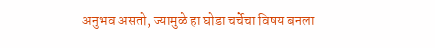अनुभव असतो, ज्यामुळे हा घोडा चर्चेचा विषय बनला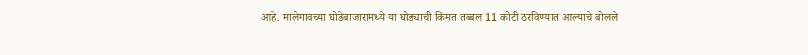आहे. मालेगावच्या घोडेबाजारामध्ये या घोड्याची किंमत तब्बल 11 कोटी ठरविण्यात आल्याचे बोलले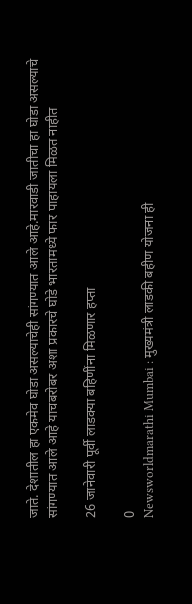जाते. देशातील हा एकमेव घोडा असल्याचेही सांगण्यात आले आहे.मारवाडी जातीचा हा घोडा असल्याचे सांगण्यात आले आहे याचबरोबर अशा प्रकारचे घोडे भारतामध्ये फार पाहायला मिळत नाहीत

26 जानेवारी पूर्वी लाडक्या बहिणींना मिळणार हप्ता

0
Newsworldmarathi Mumbai : मुख्यमंत्री लाडकी बहीण योजना ही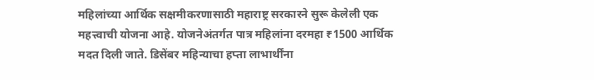महिलांच्या आर्थिक सक्षमीकरणासाठी महाराष्ट्र सरकारने सुरू केलेली एक महत्त्वाची योजना आहे. योजनेअंतर्गत पात्र महिलांना दरमहा ₹1500 आर्थिक मदत दिली जाते. डिसेंबर महिन्याचा हप्ता लाभार्थींना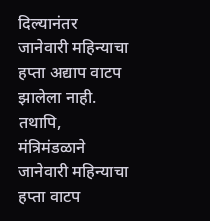दिल्यानंतर जानेवारी महिन्याचा हप्ता अद्याप वाटप झालेला नाही. तथापि, मंत्रिमंडळाने जानेवारी महिन्याचा हप्ता वाटप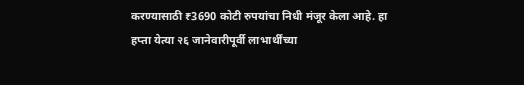करण्यासाठी ₹3690 कोटी रुपयांचा निधी मंजूर केला आहे. हा हप्ता येत्या २६ जानेवारीपूर्वी लाभार्थींच्या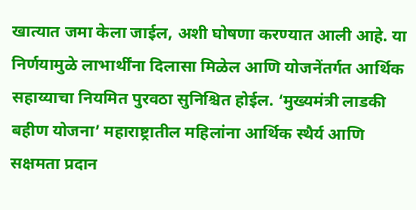खात्यात जमा केला जाईल, अशी घोषणा करण्यात आली आहे. या निर्णयामुळे लाभार्थींना दिलासा मिळेल आणि योजनेंतर्गत आर्थिक सहाय्याचा नियमित पुरवठा सुनिश्चित होईल. ‘मुख्यमंत्री लाडकी बहीण योजना’ महाराष्ट्रातील महिलांना आर्थिक स्थैर्य आणि सक्षमता प्रदान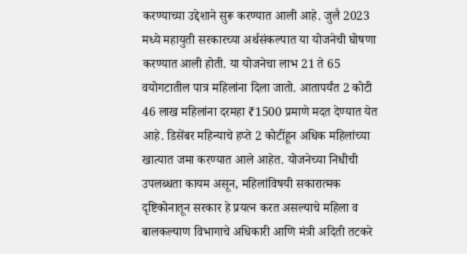करण्याच्या उद्देशाने सुरू करण्यात आली आहे. जुलै 2023 मध्ये महायुती सरकारच्या अर्थसंकल्पात या योजनेची घोषणा करण्यात आली होती. या योजनेचा लाभ 21 ते 65 वयोगटातील पात्र महिलांना दिला जातो. आतापर्यंत 2 कोटी 46 लाख महिलांना दरमहा ₹1500 प्रमाणे मदत देण्यात येत आहे. डिसेंबर महिन्याचे हप्ते 2 कोटींहून अधिक महिलांच्या खात्यात जमा करण्यात आले आहेत. योजनेच्या निधीची उपलब्धता कायम असून, महिलांविषयी सकारात्मक दृष्टिकोनातून सरकार हे प्रयत्न करत असल्याचे महिला व बालकल्याण विभागाचे अधिकारी आणि मंत्री अदिती तटकरे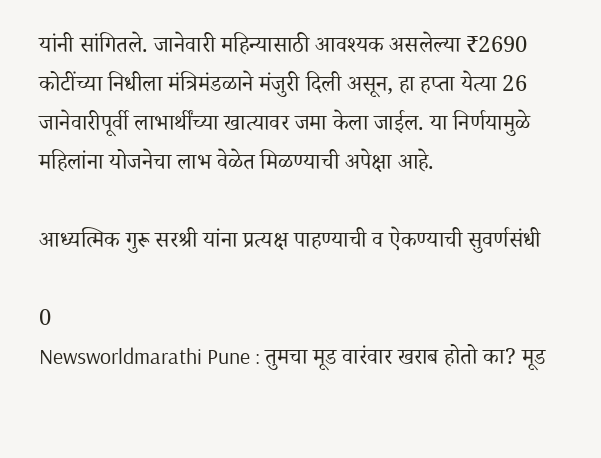यांनी सांगितले. जानेवारी महिन्यासाठी आवश्यक असलेल्या ₹2690 कोटींच्या निधीला मंत्रिमंडळाने मंजुरी दिली असून, हा हप्ता येत्या 26 जानेवारीपूर्वी लाभार्थींच्या खात्यावर जमा केला जाईल. या निर्णयामुळे महिलांना योजनेचा लाभ वेळेत मिळण्याची अपेक्षा आहे.

आध्यत्मिक गुरू सरश्री यांना प्रत्यक्ष पाहण्याची व ऐकण्याची सुवर्णसंधी

0
Newsworldmarathi Pune : तुमचा मूड वारंवार खराब होतो का? मूड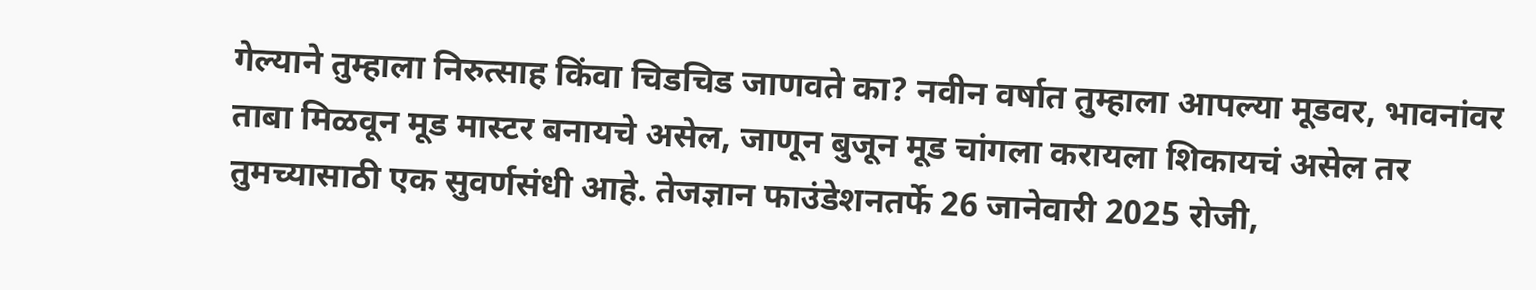गेल्याने तुम्हाला निरुत्साह किंवा चिडचिड जाणवते का? नवीन वर्षात तुम्हाला आपल्या मूडवर, भावनांवर ताबा मिळवून मूड मास्टर बनायचे असेल, जाणून बुजून मूड चांगला करायला शिकायचं असेल तर तुमच्यासाठी एक सुवर्णसंधी आहे. तेजज्ञान फाउंडेशनतर्फे 26 जानेवारी 2025 रोजी,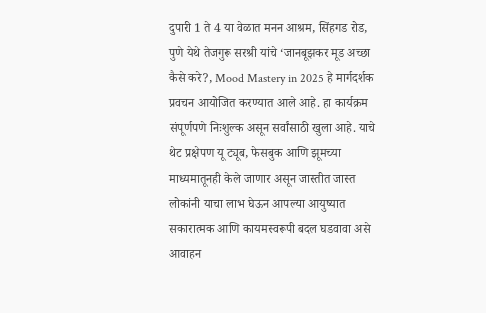दुपारी 1 ते 4 या वेळात मनन आश्रम, सिंहगड रोड, पुणे येथे तेजगुरू सरश्री यांचे ‘जानबूझकर मूड अच्छा कैसे करे?, Mood Mastery in 2025 हे मार्गदर्शक प्रवचन आयोजित करण्यात आले आहे. हा कार्यक्रम संपूर्णपणे निःशुल्क असून सर्वांसाठी खुला आहे. याचे थेट प्रक्षेपण यू ट्यूब, फेसबुक आणि झूमच्या माध्यमातूनही केले जाणार असून जास्तीत जास्त लोकांनी याचा लाभ घेऊन आपल्या आयुष्यात सकारात्मक आणि कायमस्वरूपी बदल घडवावा असे आवाहन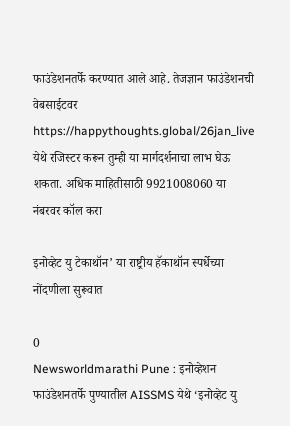फाउंडेशनतर्फे करण्यात आले आहे. तेजज्ञान फाउंडेशनची वेबसाईटवर https://happythoughts.global/26jan_live येथे रजिस्टर करून तुम्ही या मार्गदर्शनाचा लाभ घेऊ शकता. अधिक माहितीसाठी 9921008060 या नंबरवर कॉल करा

इनोव्हेट यु टेकाथॉन’ या राष्ट्रीय हॅकाथॉन स्पर्धेच्या नोंदणीला सुरूवात

0
Newsworldmarathi Pune : इनोव्हेशन फाउंडेशनतर्फे पुण्यातील AISSMS येथे ‘इनोव्हेट यु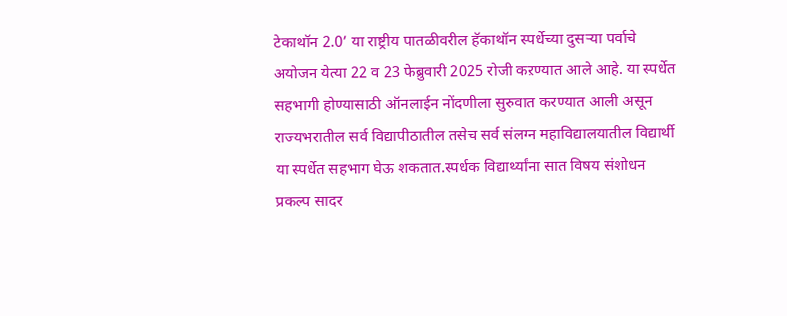टेकाथॉन 2.0’ या राष्ट्रीय पातळीवरील हॅकाथॉन स्पर्धेच्या दुसऱ्या पर्वाचे अयोजन येत्या 22 व 23 फेब्रुवारी 2025 रोजी कऱण्यात आले आहे. या स्पर्धेत सहभागी होण्यासाठी ऑनलाईन नोंदणीला सुरुवात करण्यात आली असून राज्यभरातील सर्व विद्यापीठातील तसेच सर्व संलग्न महाविद्यालयातील विद्यार्थी या स्पर्धेत सहभाग घेऊ शकतात.स्पर्धक विद्यार्थ्यांना सात विषय संशोधन प्रकल्प सादर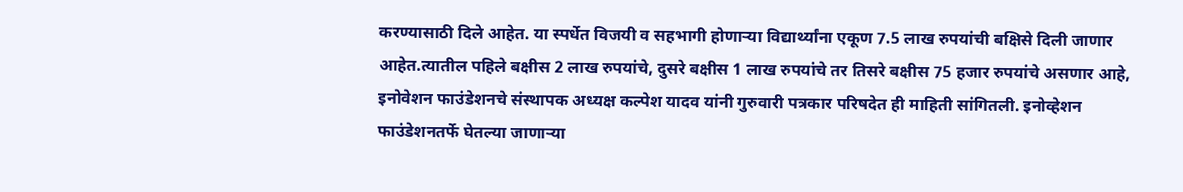करण्यासाठी दिले आहेत. या स्पर्धेत विजयी व सहभागी होणाऱ्या विद्यार्थ्यांना एकूण 7.5 लाख रुपयांची बक्षिसे दिली जाणार आहेत.त्यातील पहिले बक्षीस 2 लाख रुपयांचे, दुसरे बक्षीस 1 लाख रुपयांचे तर तिसरे बक्षीस 75 हजार रुपयांचे असणार आहे, इनोवेशन फाउंडेशनचे संस्थापक अध्यक्ष कल्पेश यादव यांनी गुरुवारी पत्रकार परिषदेत ही माहिती सांगितली. इनोव्हेशन फाउंडेशनतर्फे घेतल्या जाणाऱ्या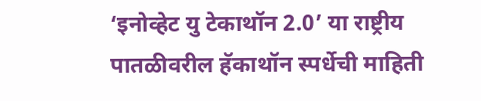‘इनोव्हेट यु टेकाथॉन 2.0’ या राष्ट्रीय पातळीवरील हॅकाथॉन स्पर्धेची माहिती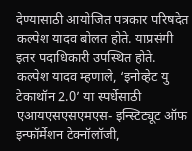देण्यासाठी आयोजित पत्रकार परिषदेत कल्पेश यादव बोलत होते. याप्रसंगी इतर पदाधिकारी उपस्थित होते. कल्पेश यादव म्हणाले, ‘इनोव्हेट यु टेकाथॉन 2.0’ या स्पर्धेसाठी एआयएसएसएमएस- इन्स्टिट्यूट ऑफ इन्फॉर्मेशन टेक्नॉलॉजी,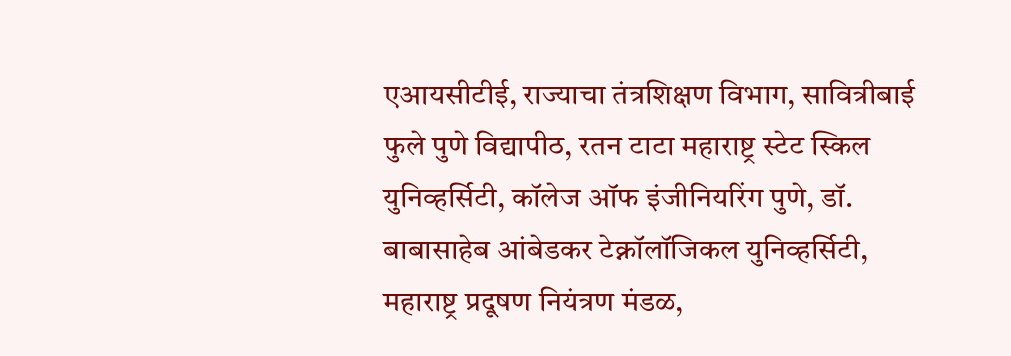एआयसीटीई, राज्याचा तंत्रशिक्षण विभाग, सावित्रीबाई फुले पुणे विद्यापीठ, रतन टाटा महाराष्ट्र स्टेट स्किल युनिव्हर्सिटी, कॉलेज ऑफ इंजीनियरिंग पुणे, डॉ. बाबासाहेब आंबेडकर टेक्नॉलॉजिकल युनिव्हर्सिटी, महाराष्ट्र प्रदूषण नियंत्रण मंडळ,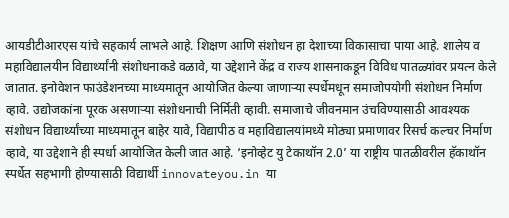आयडीटीआरएस यांचे सहकार्य लाभले आहे. शिक्षण आणि संशोधन हा देशाच्या विकासाचा पाया आहे. शालेय व महाविद्यालयीन विद्यार्थ्यांनी संशोधनाकडे वळावे, या उद्देशाने केंद्र व राज्य शासनाकडून विविध पातळ्यांवर प्रयत्न केले जातात. इनोवेशन फाउंडेशनच्या माध्यमातून आयोजित केल्या जाणाऱ्या स्पर्धेमधून समाजोपयोगी संशोधन निर्माण व्हावे. उद्योजकांना पूरक असणाऱ्या संशोधनाची निर्मिती व्हावी. समाजाचे जीवनमान उंचविण्यासाठी आवश्यक संशोधन विद्यार्थ्यांच्या माध्यमातून बाहेर यावे, विद्यापीठ व महाविद्यालयांमध्ये मोठ्या प्रमाणावर रिसर्च कल्चर निर्माण व्हावे, या उद्देशाने ही स्पर्धा आयोजित केली जात आहे. ‘इनोव्हेट यु टेकाथॉन 2.0’ या राष्ट्रीय पातळीवरील हॅकाथॉन स्पर्धेत सहभागी होण्यासाठी विद्यार्थी innovateyou.in या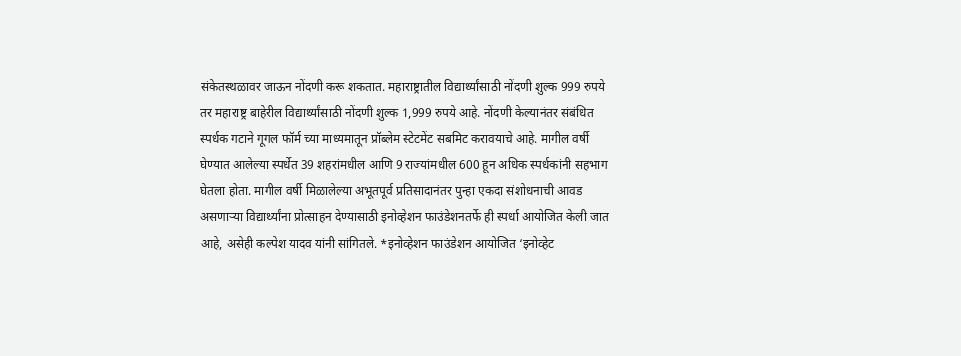संकेतस्थळावर जाऊन नोंदणी करू शकतात. महाराष्ट्रातील विद्यार्थ्यांसाठी नोंदणी शुल्क 999 रुपये तर महाराष्ट्र बाहेरील विद्यार्थ्यांसाठी नोंदणी शुल्क 1,999 रुपये आहे. नोंदणी केल्यानंतर संबंधित स्पर्धक गटाने गूगल फॉर्म च्या माध्यमातून प्रॉब्लेम स्टेटमेंट सबमिट करावयाचे आहे. मागील वर्षी घेण्यात आलेल्या स्पर्धेत 39 शहरांमधील आणि 9 राज्यांमधील 600 हून अधिक स्पर्धकांनी सहभाग घेतला होता. मागील वर्षी मिळालेल्या अभूतपूर्व प्रतिसादानंतर पुन्हा एकदा संशोधनाची आवड असणाऱ्या विद्यार्थ्यांना प्रोत्साहन देण्यासाठी इनोव्हेशन फाउंडेशनतर्फे ही स्पर्धा आयोजित केली जात आहे, असेही कल्पेश यादव यांनी सांगितले. *इनोव्हेशन फाउंडेशन आयोजित ‘इनोव्हेट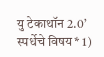यु टेकाथॉन 2.0’ स्पर्धेचे विषय* 1)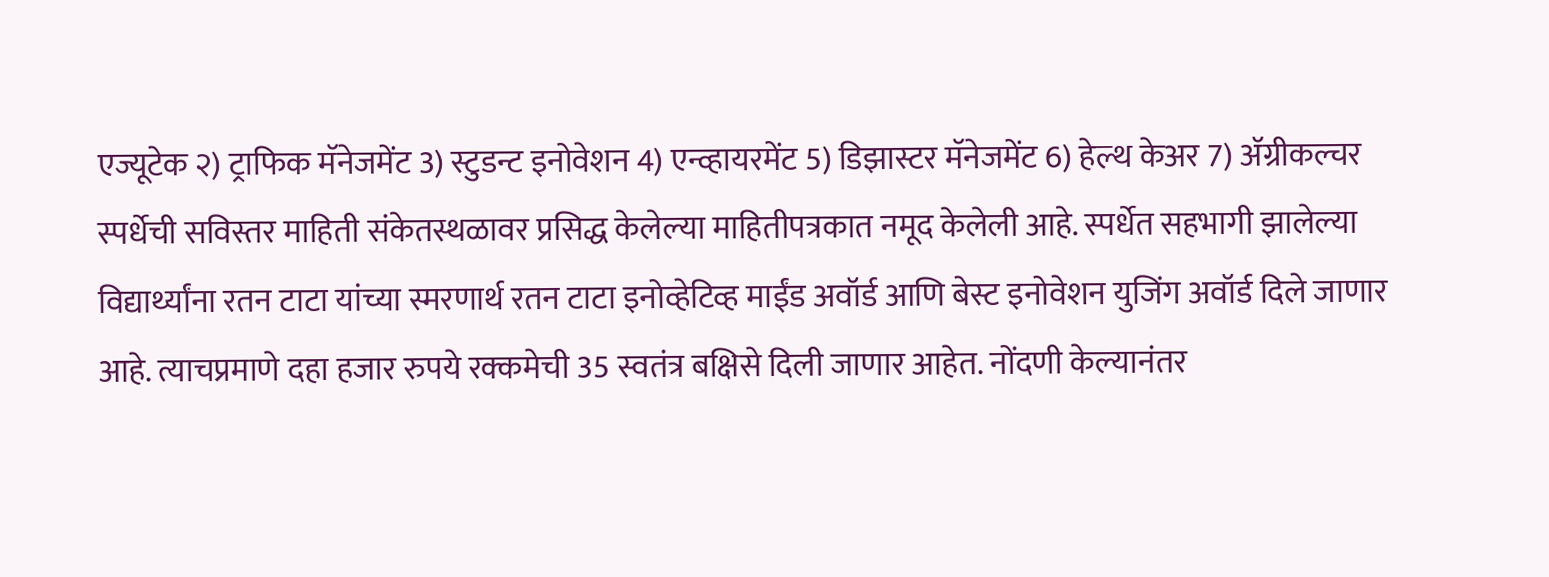एज्यूटेक २) ट्राफिक मॅनेजमेंट 3) स्टुडन्ट इनोवेशन 4) एन्व्हायरमेंट 5) डिझास्टर मॅनेजमेंट 6) हेल्थ केअर 7) ॲग्रीकल्चर स्पर्धेची सविस्तर माहिती संकेतस्थळावर प्रसिद्ध केलेल्या माहितीपत्रकात नमूद केलेली आहे. स्पर्धेत सहभागी झालेल्या विद्यार्थ्यांना रतन टाटा यांच्या स्मरणार्थ रतन टाटा इनोव्हेटिव्ह माईंड अवॉर्ड आणि बेस्ट इनोवेशन युजिंग अवॉर्ड दिले जाणार आहे. त्याचप्रमाणे दहा हजार रुपये रक्कमेची 35 स्वतंत्र बक्षिसे दिली जाणार आहेत. नोंदणी केल्यानंतर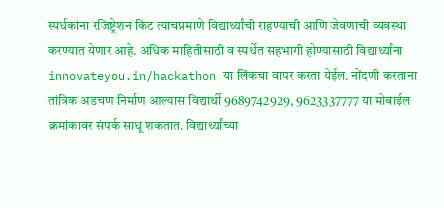स्पर्धकांना रजिष्ट्रेशन किट त्याचप्रमाणे विद्यार्थ्यांची राहण्याची आणि जेवणाची व्यवस्था करण्यात येणार आहे. अधिक माहितीसाठी व स्पर्धेत सहभागी होण्यासाठी विद्यार्थ्यांना innovateyou.in/hackathon या लिंकचा वापर करता येईल. नोंदणी करताना तांत्रिक अडचण निर्माण आल्यास विद्यार्थी 9689742929, 9623337777 या मोबाईल क्रमांकावर संपर्क साधू शकतात. विद्यार्थ्यांच्या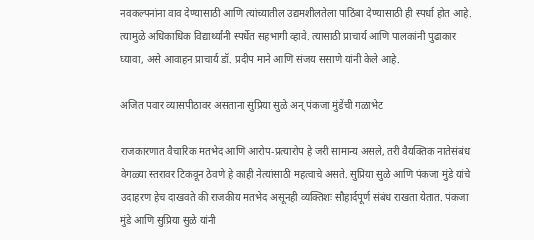नवकल्पनांना वाव देण्यासाठी आणि त्यांच्यातील उद्यमशीलतेला पाठिंबा देण्यासाठी ही स्पर्धा होत आहे. त्यामुळे अधिकाधिक विद्यार्थ्यांनी स्पर्धेत सहभागी व्हावे. त्यासाठी प्राचार्य आणि पालकांनी पुढाकार घ्यावा, असे आवाहन प्राचार्य डॉ. प्रदीप माने आणि संजय ससाणे यांनी केले आहे.

अजित पवार व्यासपीठावर असताना सुप्रिया सुळे अन् पंकजा मुंडेंची गळाभेट

राजकारणात वैचारिक मतभेद आणि आरोप-प्रत्यारोप हे जरी सामान्य असले, तरी वैयक्तिक नातेसंबंध वेगळ्या स्तरावर टिकवून ठेवणे हे काही नेत्यांसाठी महत्वाचे असते. सुप्रिया सुळे आणि पंकजा मुंडे यांचे उदाहरण हेच दाखवते की राजकीय मतभेद असूनही व्यक्तिशः सौहार्दपूर्ण संबंध राखता येतात. पंकजा मुंडे आणि सुप्रिया सुळे यांनी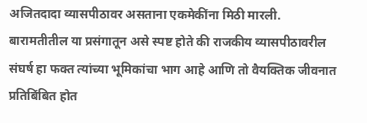अजितदादा व्यासपीठावर असताना एकमेकींना मिठी मारली. बारामतीतील या प्रसंगातून असे स्पष्ट होते की राजकीय व्यासपीठावरील संघर्ष हा फक्त त्यांच्या भूमिकांचा भाग आहे आणि तो वैयक्तिक जीवनात प्रतिबिंबित होत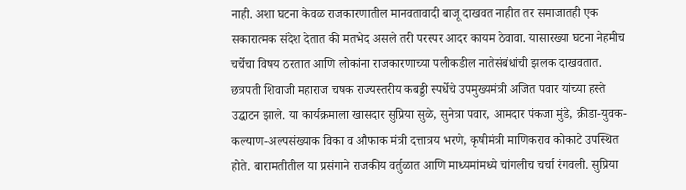नाही. अशा घटना केवळ राजकारणातील मानवतावादी बाजू दाखवत नाहीत तर समाजातही एक सकारात्मक संदेश देतात की मतभेद असले तरी परस्पर आदर कायम ठेवावा. यासारख्या घटना नेहमीच चर्चेचा विषय ठरतात आणि लोकांना राजकारणाच्या पलीकडील नातेसंबंधांची झलक दाखवतात. छत्रपती शिवाजी महाराज चषक राज्यस्तरीय कबड्डी स्पर्धेचे उपमुख्यमंत्री अजित पवार यांच्या हस्ते उद्घाटन झाले. या कार्यक्रमाला खासदार सुप्रिया सुळे, सुनेत्रा पवार, आमदार पंकजा मुंडे, क्रीडा-युवक-कल्याण-अल्पसंख्याक विका व औफाक मंत्री दत्तात्रय भरणे, कृषीमंत्री माणिकराव कोकाटे उपस्थित होते. बारामतीतील या प्रसंगाने राजकीय वर्तुळात आणि माध्यमांमध्ये चांगलीच चर्चा रंगवली. सुप्रिया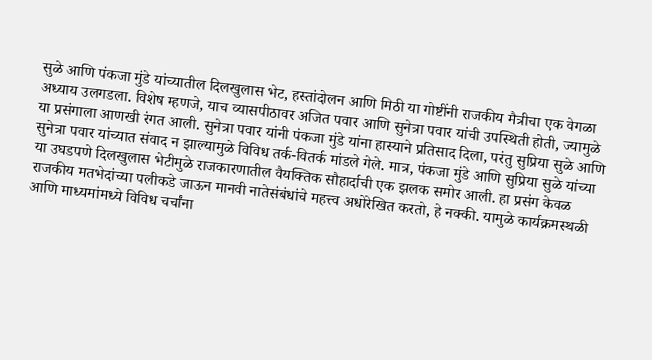सुळे आणि पंकजा मुंडे यांच्यातील दिलखुलास भेट, हस्तांदोलन आणि मिठी या गोष्टींनी राजकीय मैत्रीचा एक वेगळा अध्याय उलगडला. विशेष म्हणजे, याच व्यासपीठावर अजित पवार आणि सुनेत्रा पवार यांची उपस्थिती होती, ज्यामुळे या प्रसंगाला आणखी रंगत आली. सुनेत्रा पवार यांनी पंकजा मुंडे यांना हास्याने प्रतिसाद दिला, परंतु सुप्रिया सुळे आणि सुनेत्रा पवार यांच्यात संवाद न झाल्यामुळे विविध तर्क-वितर्क मांडले गेले. मात्र, पंकजा मुंडे आणि सुप्रिया सुळे यांच्या या उघडपणे दिलखुलास भेटीमुळे राजकारणातील वैयक्तिक सौहार्दाची एक झलक समोर आली. हा प्रसंग केवळ राजकीय मतभेदांच्या पलीकडे जाऊन मानवी नातेसंबंधांचे महत्त्व अधोरेखित करतो, हे नक्की. यामुळे कार्यक्रमस्थळी आणि माध्यमांमध्ये विविध चर्चांना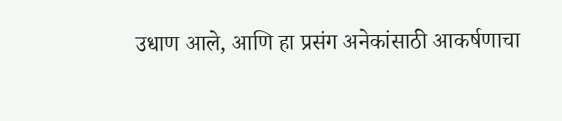उधाण आले, आणि हा प्रसंग अनेकांसाठी आकर्षणाचा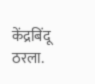केंद्रबिंदू ठरला.